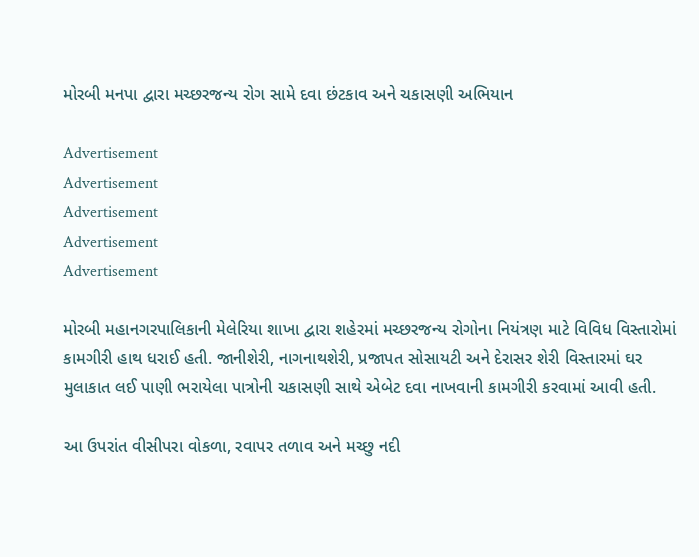મોરબી મનપા દ્વારા મચ્છરજન્ય રોગ સામે દવા છંટકાવ અને ચકાસણી અભિયાન

Advertisement
Advertisement
Advertisement
Advertisement
Advertisement

મોરબી મહાનગરપાલિકાની મેલેરિયા શાખા દ્વારા શહેરમાં મચ્છરજન્ય રોગોના નિયંત્રણ માટે વિવિધ વિસ્તારોમાં કામગીરી હાથ ધરાઈ હતી. જાનીશેરી, નાગનાથશેરી, પ્રજાપત સોસાયટી અને દેરાસર શેરી વિસ્તારમાં ઘર મુલાકાત લઈ પાણી ભરાયેલા પાત્રોની ચકાસણી સાથે એબેટ દવા નાખવાની કામગીરી કરવામાં આવી હતી.

આ ઉપરાંત વીસીપરા વોકળા, રવાપર તળાવ અને મચ્છુ નદી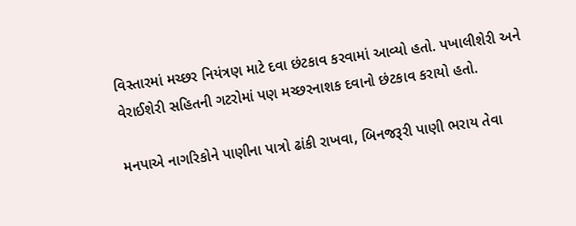વિસ્તારમાં મચ્છર નિયંત્રણ માટે દવા છંટકાવ કરવામાં આવ્યો હતો. પખાલીશેરી અને વેરાઈશેરી સહિતની ગટરોમાં પણ મચ્છરનાશક દવાનો છંટકાવ કરાયો હતો.

મનપાએ નાગરિકોને પાણીના પાત્રો ઢાંકી રાખવા, બિનજરૂરી પાણી ભરાય તેવા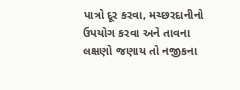પાત્રો દૂર કરવા, મચ્છરદાનીનો ઉપયોગ કરવા અને તાવના લક્ષણો જણાય તો નજીકના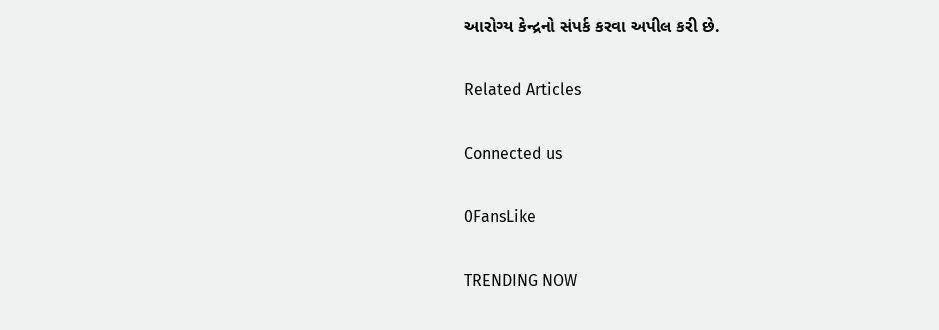આરોગ્ય કેન્દ્રનો સંપર્ક કરવા અપીલ કરી છે.

Related Articles

Connected us

0FansLike

TRENDING NOW